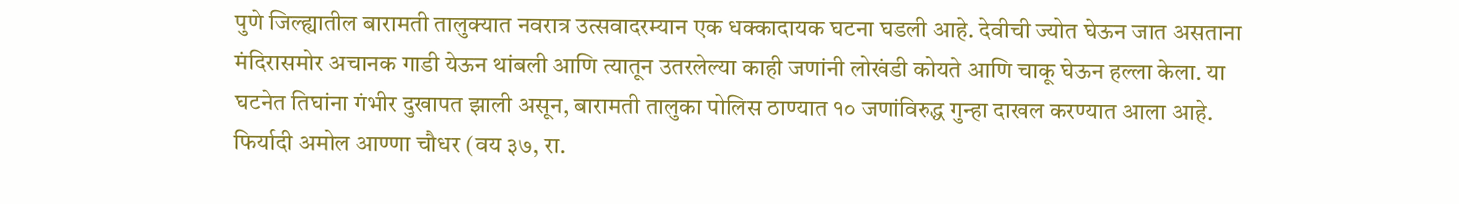पुणे जिल्ह्यातील बारामती तालुक्यात नवरात्र उत्सवादरम्यान एक धक्कादायक घटना घडली आहे. देवीची ज्योत घेऊन जात असताना मंदिरासमोर अचानक गाडी येऊन थांबली आणि त्यातून उतरलेल्या काही जणांनी लोखंडी कोयते आणि चाकू घेऊन हल्ला केला. या घटनेत तिघांना गंभीर दुखापत झाली असून, बारामती तालुका पोलिस ठाण्यात १० जणांविरुद्ध गुन्हा दाखल करण्यात आला आहे.
फिर्यादी अमोल आण्णा चौधर (वय ३७, रा.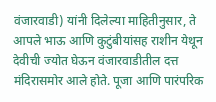वंजारवाडी) यांनी दिलेल्या माहितीनुसार, ते आपले भाऊ आणि कुटुंबीयांसह राशीन येथून देवीची ज्योत घेऊन वंजारवाडीतील दत्त मंदिरासमोर आले होते. पूजा आणि पारंपरिक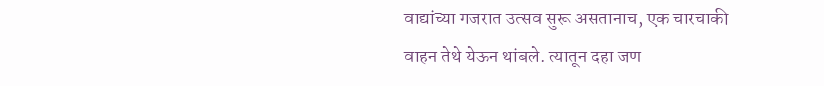वाद्यांच्या गजरात उत्सव सुरू असतानाच, एक चारचाकी वाहन तेथे येऊन थांबले. त्यातून दहा जण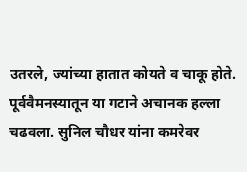उतरले, ज्यांच्या हातात कोयते व चाकू होते.
पूर्ववैमनस्यातून या गटाने अचानक हल्ला चढवला. सुनिल चौधर यांना कमरेवर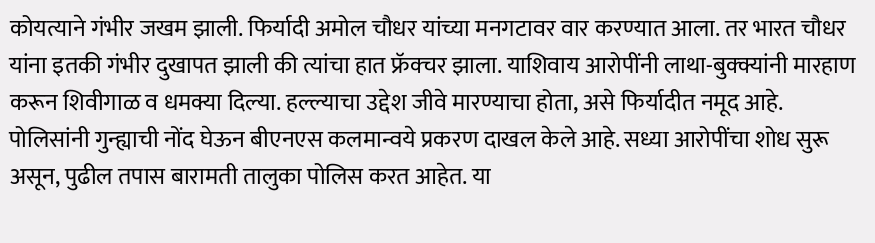कोयत्याने गंभीर जखम झाली. फिर्यादी अमोल चौधर यांच्या मनगटावर वार करण्यात आला. तर भारत चौधर यांना इतकी गंभीर दुखापत झाली की त्यांचा हात फ्रॅक्चर झाला. याशिवाय आरोपींनी लाथा-बुक्क्यांनी मारहाण करून शिवीगाळ व धमक्या दिल्या. हल्ल्याचा उद्देश जीवे मारण्याचा होता, असे फिर्यादीत नमूद आहे.
पोलिसांनी गुन्ह्याची नोंद घेऊन बीएनएस कलमान्वये प्रकरण दाखल केले आहे. सध्या आरोपींचा शोध सुरू असून, पुढील तपास बारामती तालुका पोलिस करत आहेत. या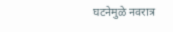घटनेमुळे नवरात्र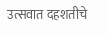उत्सवात दहशतीचे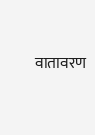वातावरण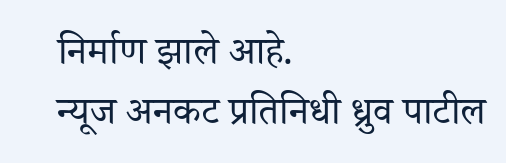निर्माण झाले आहे.
न्यूज अनकट प्रतिनिधी ध्रुव पाटील